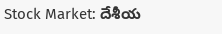Stock Market: దేశీయ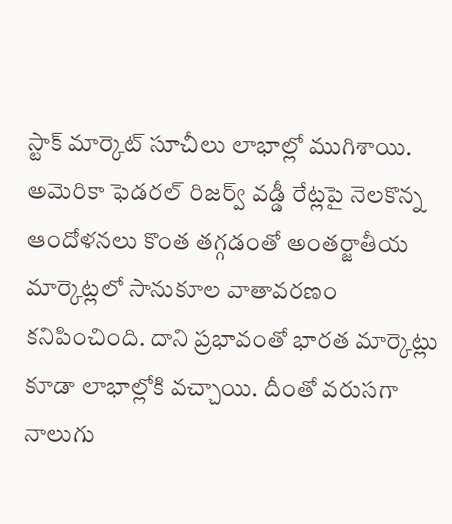స్టాక్ మార్కెట్ సూచీలు లాభాల్లో ముగిశాయి. అమెరికా ఫెడరల్ రిజర్వ్ వడ్డీ రేట్లపై నెలకొన్న ఆందోళనలు కొంత తగ్గడంతో అంతర్జాతీయ మార్కెట్లలో సానుకూల వాతావరణం కనిపించింది. దాని ప్రభావంతో భారత మార్కెట్లు కూడా లాభాల్లోకి వచ్చాయి. దీంతో వరుసగా నాలుగు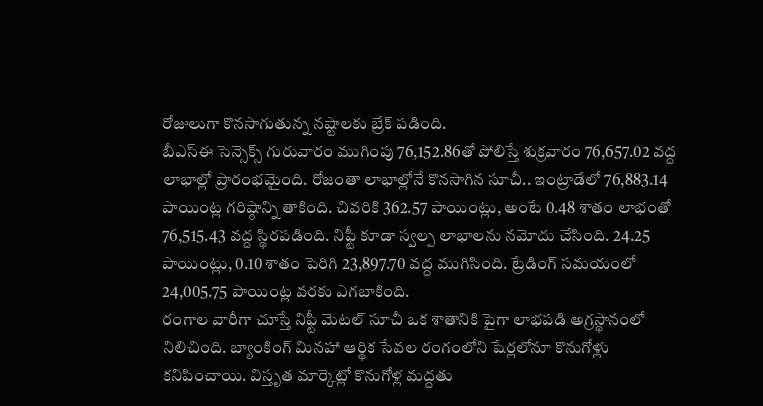రోజులుగా కొనసాగుతున్న నష్టాలకు బ్రేక్ పడింది.
బీఎస్ఈ సెన్సెక్స్ గురువారం ముగింపు 76,152.86తో పోలిస్తే శుక్రవారం 76,657.02 వద్ద లాభాల్లో ప్రారంభమైంది. రోజంతా లాభాల్లోనే కొనసాగిన సూచీ.. ఇంట్రాడేలో 76,883.14 పాయింట్ల గరిష్ఠాన్ని తాకింది. చివరికి 362.57 పాయింట్లు, అంటే 0.48 శాతం లాభంతో 76,515.43 వద్ద స్థిరపడింది. నిఫ్టీ కూడా స్వల్ప లాభాలను నమోదు చేసింది. 24.25 పాయింట్లు, 0.10 శాతం పెరిగి 23,897.70 వద్ద ముగిసింది. ట్రేడింగ్ సమయంలో 24,005.75 పాయింట్ల వరకు ఎగబాకింది.
రంగాల వారీగా చూస్తే నిఫ్టీ మెటల్ సూచీ ఒక శాతానికి పైగా లాభపడి అగ్రస్థానంలో నిలిచింది. బ్యాంకింగ్ మినహా ఆర్థిక సేవల రంగంలోని షేర్లలోనూ కొనుగోళ్లు కనిపించాయి. విస్తృత మార్కెట్లో కొనుగోళ్ల మద్దతు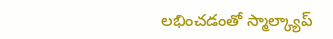లభించడంతో స్మాల్క్యాప్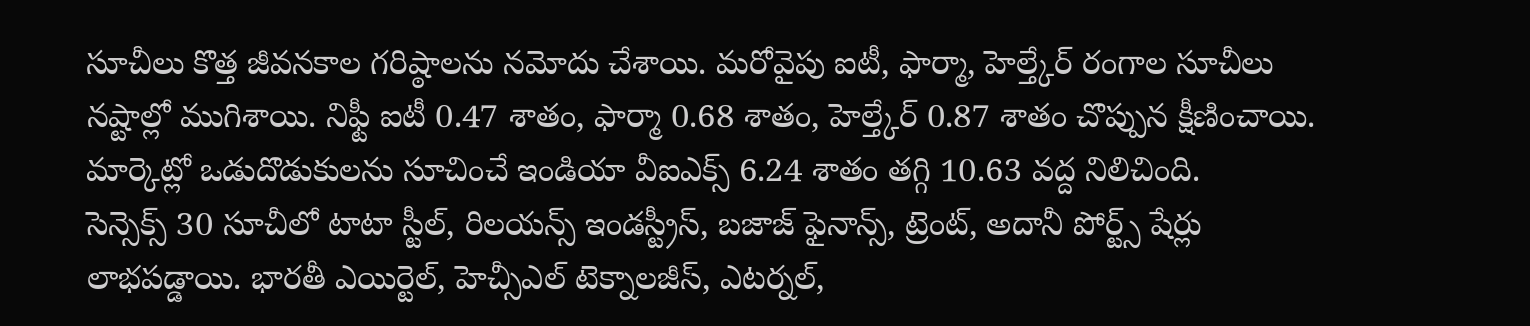సూచీలు కొత్త జీవనకాల గరిష్ఠాలను నమోదు చేశాయి. మరోవైపు ఐటీ, ఫార్మా, హెల్త్కేర్ రంగాల సూచీలు నష్టాల్లో ముగిశాయి. నిఫ్టీ ఐటీ 0.47 శాతం, ఫార్మా 0.68 శాతం, హెల్త్కేర్ 0.87 శాతం చొప్పున క్షీణించాయి. మార్కెట్లో ఒడుదొడుకులను సూచించే ఇండియా వీఐఎక్స్ 6.24 శాతం తగ్గి 10.63 వద్ద నిలిచింది.
సెన్సెక్స్ 30 సూచీలో టాటా స్టీల్, రిలయన్స్ ఇండస్ట్రీస్, బజాజ్ ఫైనాన్స్, ట్రెంట్, అదానీ పోర్ట్స్ షేర్లు లాభపడ్డాయి. భారతీ ఎయిర్టెల్, హెచ్సీఎల్ టెక్నాలజీస్, ఎటర్నల్,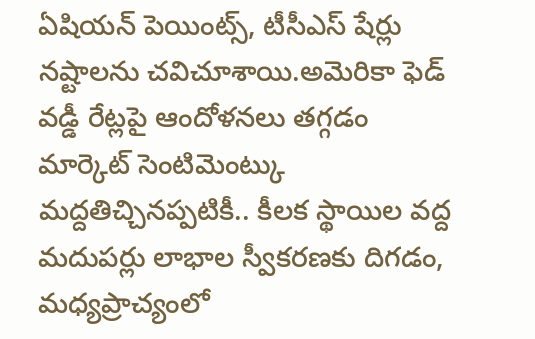ఏషియన్ పెయింట్స్, టీసీఎస్ షేర్లు నష్టాలను చవిచూశాయి.అమెరికా ఫెడ్ వడ్డీ రేట్లపై ఆందోళనలు తగ్గడం మార్కెట్ సెంటిమెంట్కు మద్దతిచ్చినప్పటికీ.. కీలక స్థాయిల వద్ద మదుపర్లు లాభాల స్వీకరణకు దిగడం, మధ్యప్రాచ్యంలో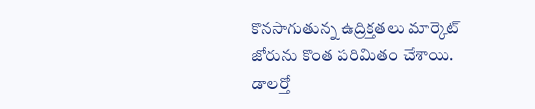కొనసాగుతున్న ఉద్రిక్తతలు మార్కెట్ జోరును కొంత పరిమితం చేశాయి.
డాలర్తో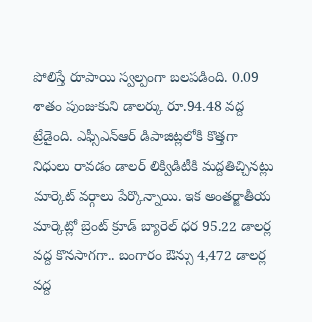పోలిస్తే రూపాయి స్వల్పంగా బలపడింది. 0.09 శాతం పుంజుకుని డాలర్కు రూ.94.48 వద్ద ట్రేడైంది. ఎఫ్సీఎన్ఆర్ డిపాజిట్లలోకి కొత్తగా నిధులు రావడం డాలర్ లిక్విడిటీకి మద్దతిచ్చినట్లు మార్కెట్ వర్గాలు పేర్కొన్నాయి. ఇక అంతర్జాతీయ మార్కెట్లో బ్రెంట్ క్రూడ్ బ్యారెల్ ధర 95.22 డాలర్ల వద్ద కొనసాగగా.. బంగారం ఔన్సు 4,472 డాలర్ల వద్ద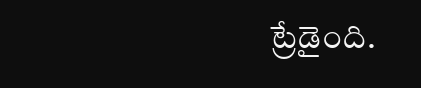ట్రేడైంది.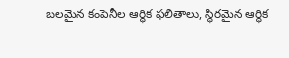బలమైన కంపెనీల ఆర్థిక ఫలితాలు, స్థిరమైన ఆర్థిక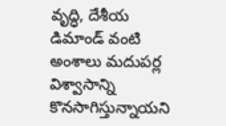వృద్ధి, దేశీయ డిమాండ్ వంటి అంశాలు మదుపర్ల విశ్వాసాన్ని కొనసాగిస్తున్నాయని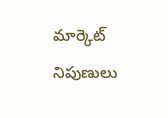మార్కెట్ నిపుణులు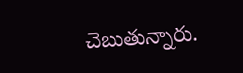చెబుతున్నారు.